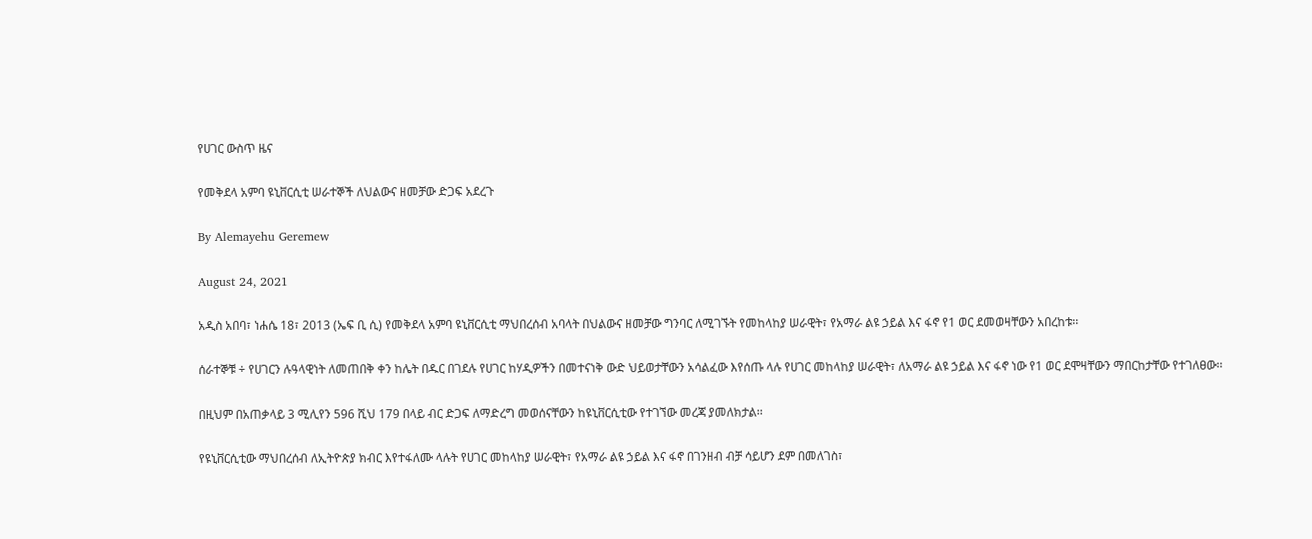የሀገር ውስጥ ዜና

የመቅደላ አምባ ዩኒቨርሲቲ ሠራተኞች ለህልውና ዘመቻው ድጋፍ አደረጉ

By Alemayehu Geremew

August 24, 2021

አዲስ አበባ፣ ነሐሴ 18፣ 2013 (ኤፍ ቢ ሲ) የመቅደላ አምባ ዩኒቨርሲቲ ማህበረሰብ አባላት በህልውና ዘመቻው ግንባር ለሚገኙት የመከላከያ ሠራዊት፣ የአማራ ልዩ ኃይል እና ፋኖ የ1 ወር ደመወዛቸውን አበረከቱ፡፡

ሰራተኞቹ ÷ የሀገርን ሉዓላዊነት ለመጠበቅ ቀን ከሌት በዱር በገደሉ የሀገር ከሃዲዎችን በመተናነቅ ውድ ህይወታቸውን አሳልፈው እየሰጡ ላሉ የሀገር መከላከያ ሠራዊት፣ ለአማራ ልዩ ኃይል እና ፋኖ ነው የ1 ወር ደሞዛቸውን ማበርከታቸው የተገለፀው፡፡

በዚህም በአጠቃላይ 3 ሚሊየን 596 ሺህ 179 በላይ ብር ድጋፍ ለማድረግ መወሰናቸውን ከዩኒቨርሲቲው የተገኘው መረጃ ያመለክታል፡፡

የዩኒቨርሲቲው ማህበረሰብ ለኢትዮጵያ ክብር እየተፋለሙ ላሉት የሀገር መከላከያ ሠራዊት፣ የአማራ ልዩ ኃይል እና ፋኖ በገንዘብ ብቻ ሳይሆን ደም በመለገስ፣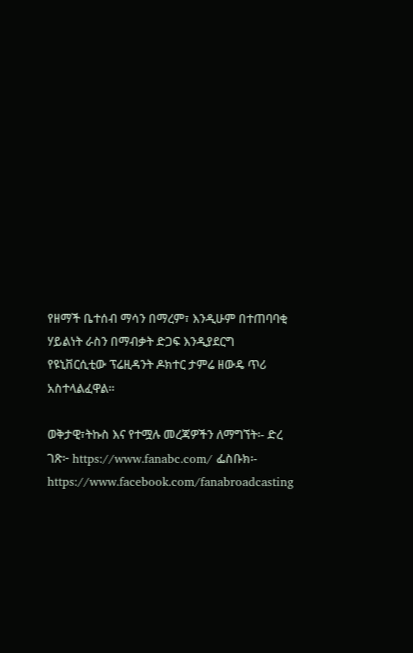የዘማች ቤተሰብ ማሳን በማረም፣ እንዲሁም በተጠባባቂ ሃይልነት ራስን በማብቃት ድጋፍ እንዲያደርግ የዩኒቨርሲቲው ፕሬዚዳንት ዶክተር ታምሬ ዘውዴ ጥሪ አስተላልፈዋል፡፡

ወቅታዊ፣ትኩስ እና የተሟሉ መረጃዎችን ለማግኘት፡- ድረ ገጽ፦ https://www.fanabc.com/ ፌስቡክ፡- https://www.facebook.com/fanabroadcasting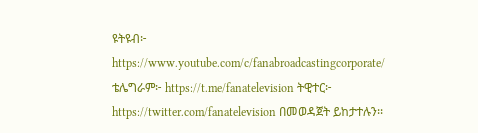ዩትዩብ፦ https://www.youtube.com/c/fanabroadcastingcorporate/ ቴሌግራም፦ https://t.me/fanatelevision ትዊተር፦ https://twitter.com/fanatelevision በመወዳጀት ይከታተሉን፡፡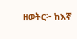ዘወትር፦ ከእኛ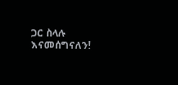ጋር ስላሉ እናመሰግናለን!